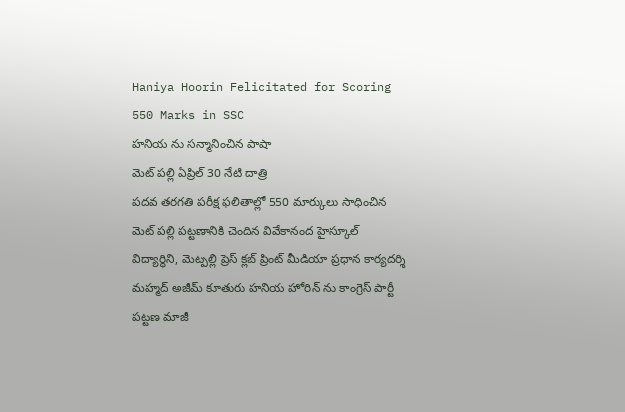Haniya Hoorin Felicitated for Scoring 550 Marks in SSC
హనియ ను సన్మానించిన పాషా
మెట్ పల్లి ఏప్రిల్ 30 నేటి దాత్రి
పదవ తరగతి పరీక్ష ఫలితాల్లో 550 మార్కులు సాధించిన మెట్ పల్లి పట్టణానికి చెందిన వివేకానంద హైస్కూల్ విద్యార్థిని, మెట్పల్లి ప్రెస్ క్లబ్ ప్రింట్ మీడియా ప్రధాన కార్యదర్శి మహ్మద్ అజీమ్ కూతురు హనియ హోరిన్ ను కాంగ్రెస్ పార్టీ పట్టణ మాజీ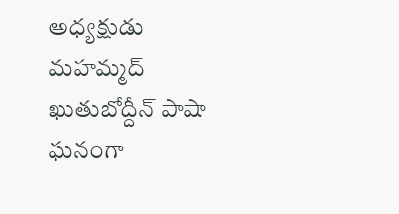అధ్యక్షుడు మహమ్మద్ ఖుతుబోద్దీన్ పాషా ఘనంగా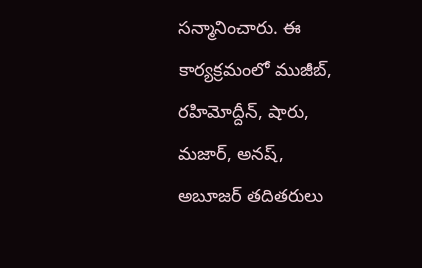సన్మానించారు. ఈ కార్యక్రమంలో ముజీబ్, రహిమోద్దీన్, షారు, మజార్, అనష్, అబూజర్ తదితరులు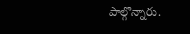పాల్గొన్నారు.